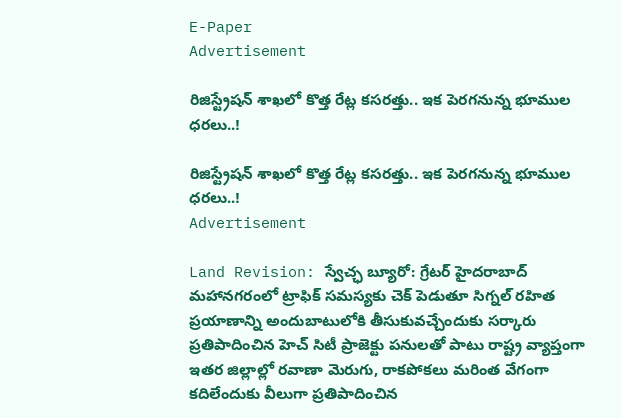E-Paper
Advertisement

రిజిస్ట్రేషన్ శాఖలో కొత్త రేట్ల కసరత్తు.. ఇక పెరగనున్న భూముల ధరలు..!

రిజిస్ట్రేషన్ శాఖలో కొత్త రేట్ల కసరత్తు.. ఇక పెరగనున్న భూముల ధరలు..!
Advertisement

Land Revision: స్వేచ్ఛ బ్యూరో: గ్రేటర్ హైదరాబాద్ మహానగరంలో ట్రాఫిక్ సమస్యకు చెక్ పెడుతూ సిగ్నల్ రహిత ప్రయాణాన్ని అందుబాటులోకి తీసుకువచ్చేందుకు సర్కారు ప్రతిపాదించిన హెచ్ సిటీ ప్రాజెక్టు పనులతో పాటు రాష్ట్ర వ్యాప్తంగా ఇతర జిల్లాల్లో రవాణా మెరుగు, రాకపోకలు మరింత వేగంగా కదిలేందుకు వీలుగా ప్రతిపాదించిన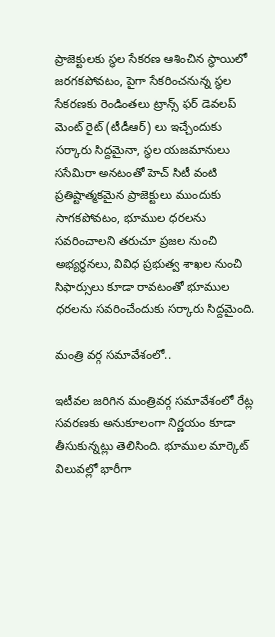ప్రాజెక్టులకు స్థల సేకరణ ఆశించిన స్థాయిలో జరగకపోవటం, పైగా సేకరించనున్న స్థల సేకరణకు రెండింతలు ట్రాన్స్ ఫర్ డెవలప్ మెంట్ రైట్ (టీడీఆర్) లు ఇచ్చేందుకు సర్కారు సిద్దమైనా, స్థల యజమానులు ససేమిరా అనటంతో హెచ్ సిటీ వంటి ప్రతిష్టాత్మకమైన ప్రాజెక్టులు ముందుకు సాగకపోవటం, భూముల ధరలను సవరించాలని తరుచూ ప్రజల నుంచి అభ్యర్థనలు, వివిధ ప్రభుత్వ శాఖల నుంచి సిఫార్సులు కూడా రావటంతో భూముల ధరలను సవరించేందుకు సర్కారు సిద్దమైంది.

మంత్రి వర్గ సమావేశంలో..

ఇటీవల జరిగిన మంత్రివర్గ సమావేశంలో రేట్ల సవరణకు అనుకూలంగా నిర్ణయం కూడా తీసుకున్నట్లు తెలిసింది. భూముల మార్కెట్ విలువల్లో భారీగా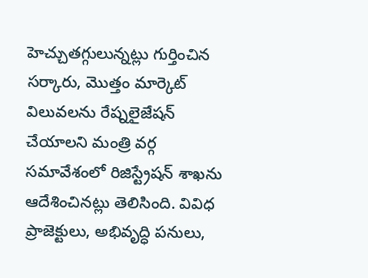హెచ్చుతగ్గులున్నట్లు గుర్తించిన సర్కారు, మొత్తం మార్కెట్ విలువలను రేష్నలైజేషన్ చేయాలని మంత్రి వర్గ సమావేశంలో రిజిస్ట్రేషన్ శాఖను ఆదేశించినట్లు తెలిసింది. వివిధ ప్రాజెక్టులు, అభివృద్ధి పనులు,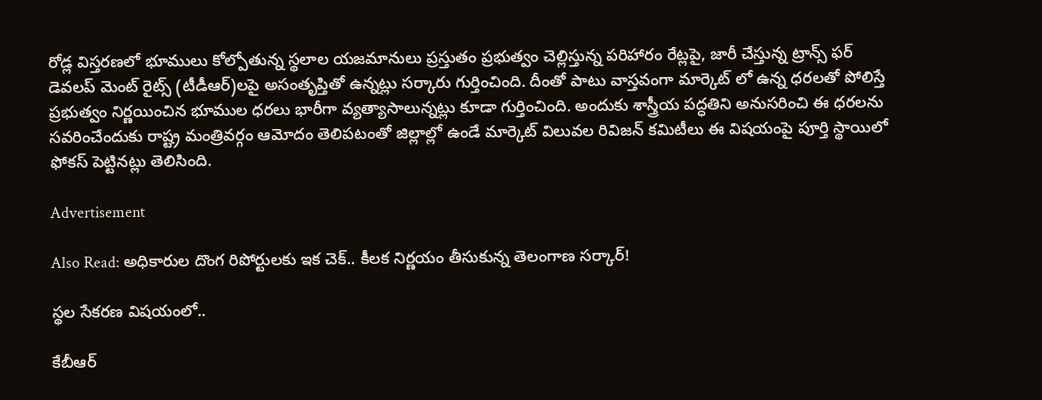రోడ్ల విస్తరణలో భూములు కోల్పోతున్న స్థలాల యజమానులు ప్రస్తుతం ప్రభుత్వం చెల్లిస్తున్న పరిహారం రేట్లపై, జారీ చేస్తున్న ట్రాన్స్ ఫర్ డెవలప్ మెంట్ రైట్స్ (టీడీఆర్)లపై అసంతృప్తితో ఉన్నట్లు సర్కారు గుర్తించింది. దీంతో పాటు వాస్తవంగా మార్కెట్ లో ఉన్న ధరలతో పోలిస్తే ప్రభుత్వం నిర్ణయించిన భూముల ధరలు భారీగా వ్యత్యాసాలున్నట్లు కూడా గుర్తించింది. అందుకు శాస్త్రీయ పద్ధతిని అనుసరించి ఈ ధరలను సవరించేందుకు రాష్ట్ర మంత్రివర్గం ఆమోదం తెలిపటంతో జిల్లాల్లో ఉండే మార్కెట్ విలువల రివిజన్ కమిటీలు ఈ విషయంపై పూర్తి స్థాయిలో ఫోకస్ పెట్టినట్లు తెలిసింది.

Advertisement

Also Read: అధికారుల దొంగ రిపోర్టులకు ఇక చెక్.. కీలక నిర్ణయం తీసుకున్న తెలంగాణ సర్కార్!

స్థల సేకరణ విషయంలో..

కేబీఆర్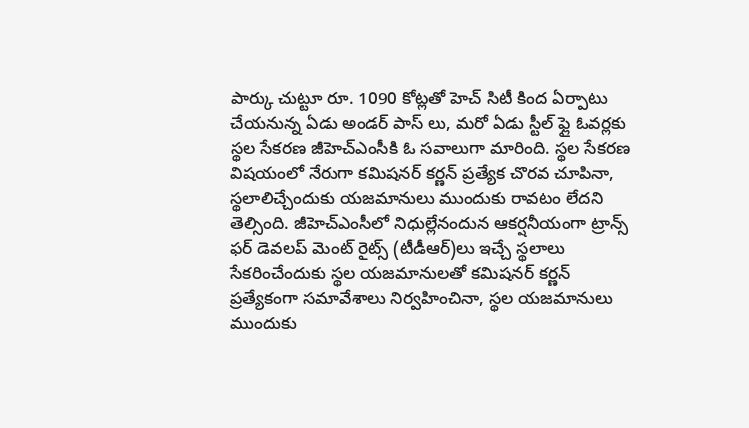పార్కు చుట్టూ రూ. 1090 కోట్లతో హెచ్ సిటీ కింద ఏర్పాటు చేయనున్న ఏడు అండర్ పాస్ లు, మరో ఏడు స్టీల్ ఫ్లై ఓవర్లకు స్థల సేకరణ జీహెచ్ఎంసీకి ఓ సవాలుగా మారింది. స్థల సేకరణ విషయంలో నేరుగా కమిషనర్ కర్ణన్ ప్రత్యేక చొరవ చూపినా, స్థలాలిచ్చేందుకు యజమానులు ముందుకు రావటం లేదని తెల్సింది. జీహెచ్ఎంసీలో నిధుల్లేనందున ఆకర్షనీయంగా ట్రాన్స్ ఫర్ డెవలప్ మెంట్ రైట్స్ (టీడీఆర్)లు ఇచ్చే స్థలాలు సేకరించేందుకు స్థల యజమానులతో కమిషనర్ కర్ణన్ ప్రత్యేకంగా సమావేశాలు నిర్వహించినా, స్థల యజమానులు ముందుకు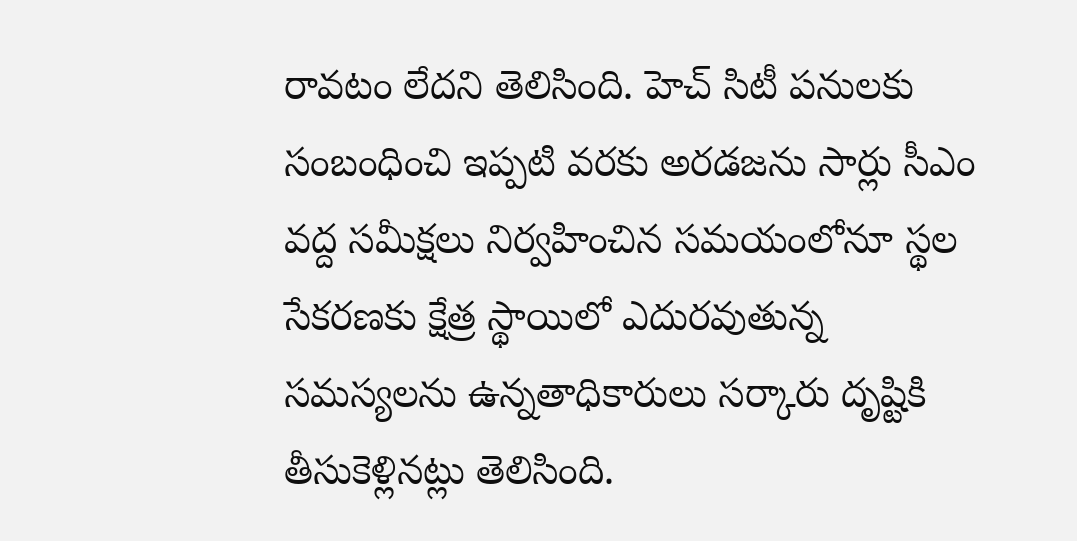రావటం లేదని తెలిసింది. హెచ్ సిటీ పనులకు సంబంధించి ఇప్పటి వరకు అరడజను సార్లు సీఎం వద్ద సమీక్షలు నిర్వహించిన సమయంలోనూ స్థల సేకరణకు క్షేత్ర స్థాయిలో ఎదురవుతున్న సమస్యలను ఉన్నతాధికారులు సర్కారు దృష్టికి తీసుకెళ్లినట్లు తెలిసింది.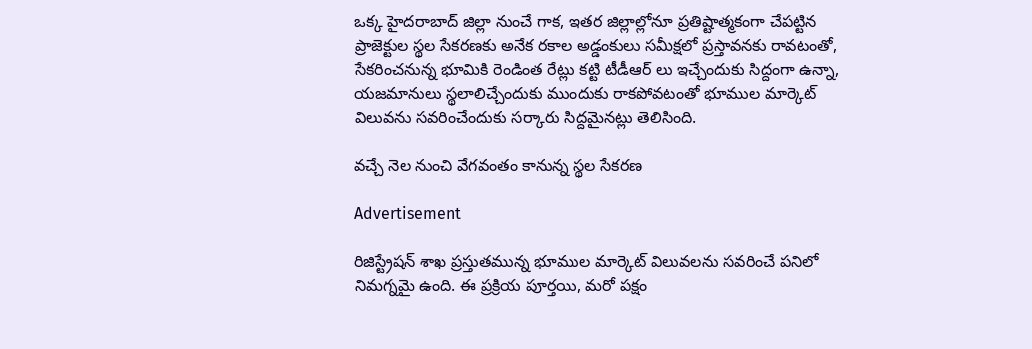ఒక్క హైదరాబాద్ జిల్లా నుంచే గాక, ఇతర జిల్లాల్లోనూ ప్రతిష్టాత్మకంగా చేపట్టిన ప్రాజెక్టుల స్థల సేకరణకు అనేక రకాల అడ్డంకులు సమీక్షలో ప్రస్తావనకు రావటంతో, సేకరించనున్న భూమికి రెండింత రేట్లు కట్టి టీడీఆర్ లు ఇచ్చేందుకు సిద్దంగా ఉన్నా, యజమానులు స్థలాలిచ్చేందుకు ముందుకు రాకపోవటంతో భూముల మార్కెట్ విలువను సవరించేందుకు సర్కారు సిద్దమైనట్లు తెలిసింది.

వచ్చే నెల నుంచి వేగవంతం కానున్న స్థల సేకరణ

Advertisement

రిజిస్ట్రేషన్ శాఖ ప్రస్తుతమున్న భూముల మార్కెట్ విలువలను సవరించే పనిలో నిమగ్నమై ఉంది. ఈ ప్రక్రియ పూర్తయి, మరో పక్షం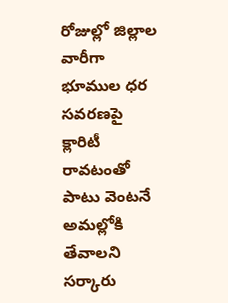రోజుల్లో జిల్లాల వారీగా భూముల ధర సవరణపై క్లారిటీ రావటంతో పాటు వెంటనే అమల్లోకి తేవాలని సర్కారు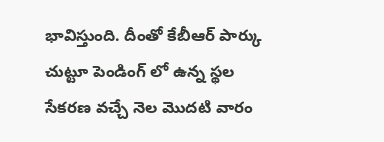భావిస్తుంది. దీంతో కేబీఆర్ పార్కు చుట్టూ పెండింగ్ లో ఉన్న స్థల సేకరణ వచ్చే నెల మొదటి వారం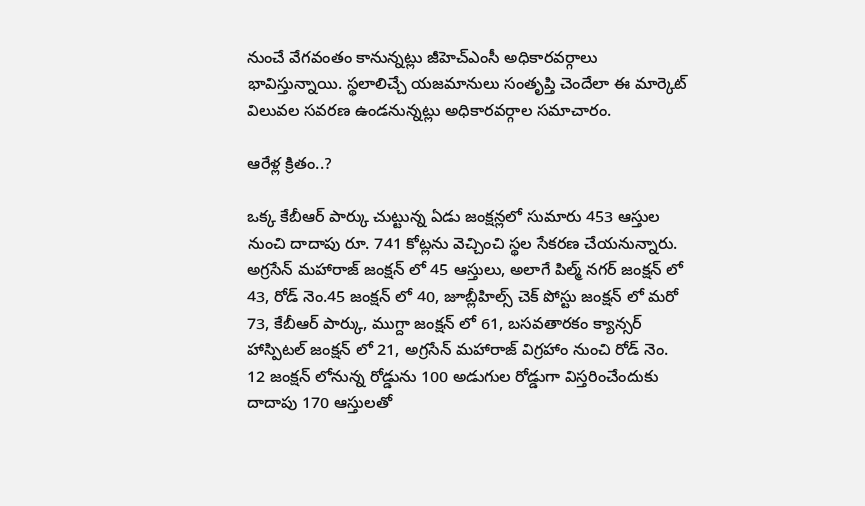నుంచే వేగవంతం కానున్నట్లు జీహెచ్ఎంసీ అధికారవర్గాలు భావిస్తున్నాయి. స్థలాలిచ్చే యజమానులు సంతృప్తి చెందేలా ఈ మార్కెట్ విలువల సవరణ ఉండనున్నట్లు అధికారవర్గాల సమాచారం.

ఆరేళ్ల క్రితం..?

ఒక్క కేబీఆర్ పార్కు చుట్టున్న ఏడు జంక్షన్లలో సుమారు 453 ఆస్తుల నుంచి దాదాపు రూ. 741 కోట్లను వెచ్చించి స్థల సేకరణ చేయనున్నారు. అగ్రసేన్ మహారాజ్ జంక్షన్ లో 45 ఆస్తులు, అలాగే పిల్మ్ నగర్ జంక్షన్ లో 43, రోడ్ నెం.45 జంక్షన్ లో 40, జూబ్లీహిల్స్ చెక్ పోస్టు జంక్షన్ లో మరో 73, కేబీఆర్ పార్కు, ముగ్దా జంక్షన్ లో 61, బసవతారకం క్యాన్సర్ హాస్పిటల్ జంక్షన్ లో 21, అగ్రసేన్ మహారాజ్ విగ్రహాం నుంచి రోడ్ నెం. 12 జంక్షన్ లోనున్న రోడ్డును 100 అడుగుల రోడ్డుగా విస్తరించేందుకు దాదాపు 170 ఆస్తులతో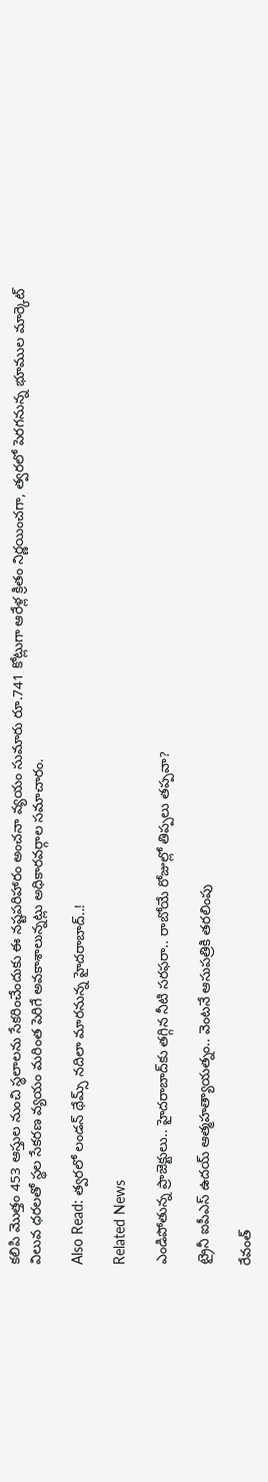కలిపి మొత్తం 453 ఆస్తుల నుంచి స్థలాలను సేకరించేందుకు ఈ నష్టపరిహారం అంచనా వ్యయం సుమారు రూ.741 కోట్లుగా ఆరేళ్ల క్రితం నిర్ణయించగా, త్వరలో పెరగనున్న భూముల మార్కెట్ విలువ ధరలతో స్థల సేకరణ వ్యయం మరింత పెరిగే అవకాశాలున్నట్లు అధికారవర్గాల సమాచారం.

Also Read: త్వరలో లండన్ థేమ్స్ నదిలా మారనున్న హైదరాబాద్..!

Related News

ఎండిపోతున్న ప్రాజెక్టులు.. హైదరాబాద్‌కు తగ్గిన నీటి సరఫరా.. రాబోయే రోజుల్లో తిప్పలు తప్పవా?

ట్రైనీ ఐపీఎస్‌ ఉదయ్‌ ఆత్మహత్యాయత్నం.. వెంటనే ఆసుపత్రికి తరలింపు

రేవంత్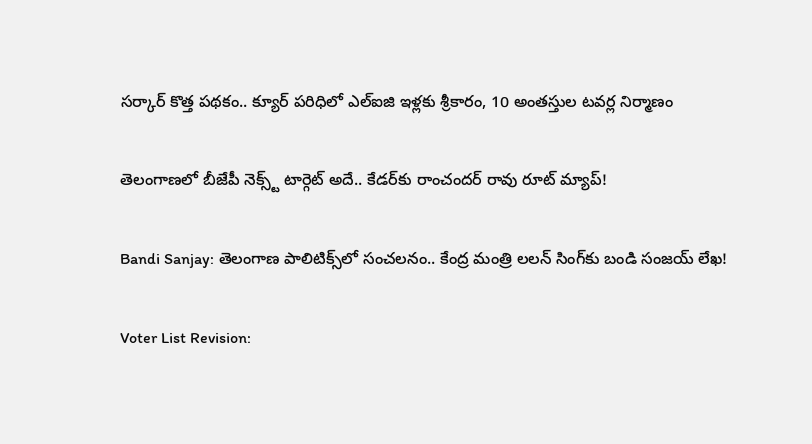సర్కార్ కొత్త పథకం.. క్యూర్ పరిధిలో ఎల్ఐజి ఇళ్లకు శ్రీకారం, 10 అంతస్తుల టవర్ల నిర్మాణం

తెలంగాణలో బీజేపీ నెక్స్ట్ టార్గెట్ అదే.. కేడర్‌కు రాంచందర్ రావు రూట్ మ్యాప్!

Bandi Sanjay: తెలంగాణ పాలిటిక్స్‌లో సంచలనం.. కేంద్ర మంత్రి లలన్ సింగ్‌కు బండి సంజయ్ లేఖ!

Voter List Revision: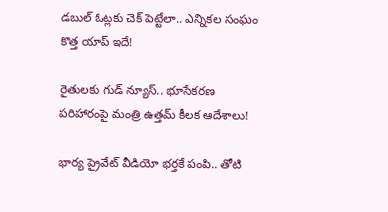డబుల్ ఓట్లకు చెక్ పెట్టేలా.. ఎన్నికల సంఘం కొత్త యాప్ ఇదే!

రైతులకు గుడ్ న్యూస్.. భూసేకరణ పరిహారంపై మంత్రి ఉత్తమ్ కీలక ఆదేశాలు!

భార్య ప్రైవేట్ వీడియో భర్తకే పంపి.. తోటి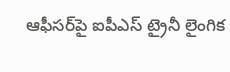ఆఫీసర్‌పై ఐపీఎస్ ట్రైనీ లైంగిక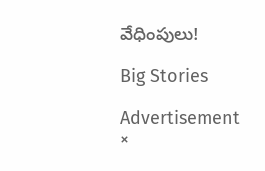వేధింపులు!

Big Stories

Advertisement
×